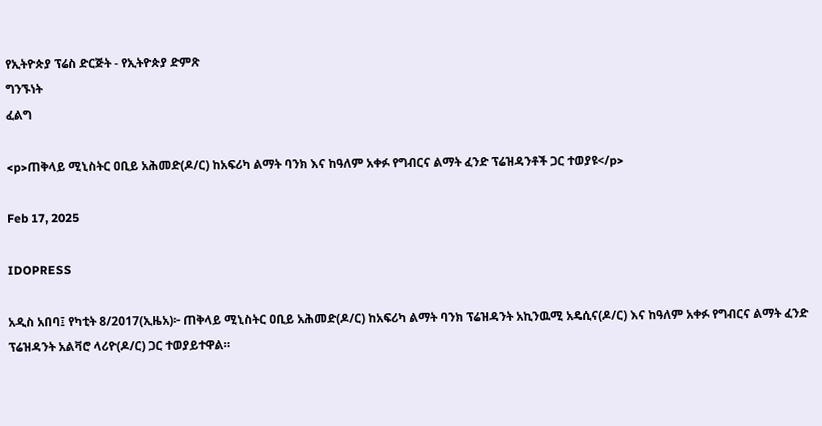የኢትዮጵያ ፕሬስ ድርጅት - የኢትዮጵያ ድምጽ
ግንኙነት
ፈልግ

<p>ጠቅላይ ሚኒስትር ዐቢይ አሕመድ(ዶ/ር) ከአፍሪካ ልማት ባንክ እና ከዓለም አቀፉ የግብርና ልማት ፈንድ ፕሬዝዳንቶች ጋር ተወያዩ</p>

Feb 17, 2025

IDOPRESS

አዲስ አበባ፤ የካቲት 8/2017(ኢዜአ)፦ ጠቅላይ ሚኒስትር ዐቢይ አሕመድ(ዶ/ር) ከአፍሪካ ልማት ባንክ ፕሬዝዳንት አኪንዉሚ አዴሲና(ዶ/ር) እና ከዓለም አቀፉ የግብርና ልማት ፈንድ ፕሬዝዳንት አልቫሮ ላሪዮ(ዶ/ር) ጋር ተወያይተዋል።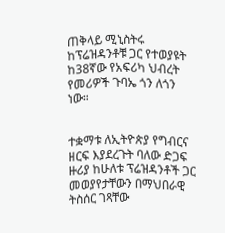ጠቅላይ ሚኒስትሩ ከፕሬዝዳንቶቹ ጋር የተወያዩት ከ38ኛው የአፍሪካ ህብረት የመሪዎች ጉባኤ ጎን ለጎን ነው።


ተቋማቱ ለኢትዮጵያ የግብርና ዘርፍ እያደረጉት ባለው ድጋፍ ዙሪያ ከሁለቱ ፕሬዝዳንቶች ጋር መወያየታቸውን በማህበራዊ ትስሰር ገጻቸው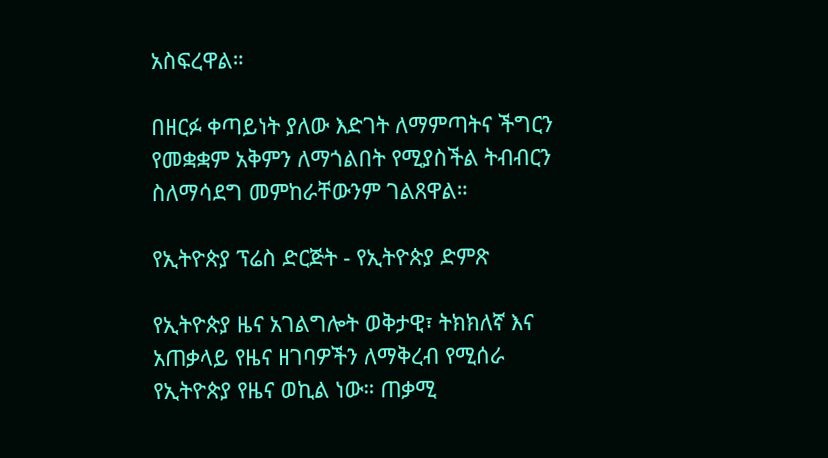አስፍረዋል።

በዘርፉ ቀጣይነት ያለው እድገት ለማምጣትና ችግርን የመቋቋም አቅምን ለማጎልበት የሚያስችል ትብብርን ስለማሳደግ መምከራቸውንም ገልጸዋል።

የኢትዮጵያ ፕሬስ ድርጅት - የኢትዮጵያ ድምጽ

የኢትዮጵያ ዜና አገልግሎት ወቅታዊ፣ ትክክለኛ እና አጠቃላይ የዜና ዘገባዎችን ለማቅረብ የሚሰራ የኢትዮጵያ የዜና ወኪል ነው። ጠቃሚ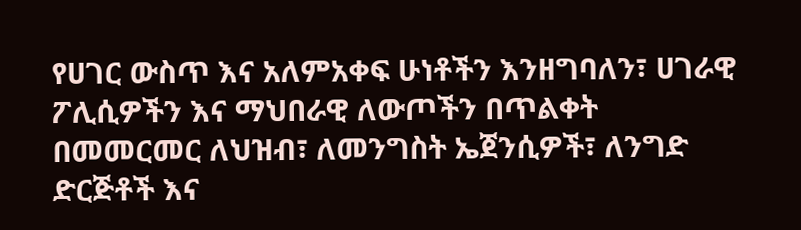የሀገር ውስጥ እና አለምአቀፍ ሁነቶችን እንዘግባለን፣ ሀገራዊ ፖሊሲዎችን እና ማህበራዊ ለውጦችን በጥልቀት በመመርመር ለህዝብ፣ ለመንግስት ኤጀንሲዎች፣ ለንግድ ድርጅቶች እና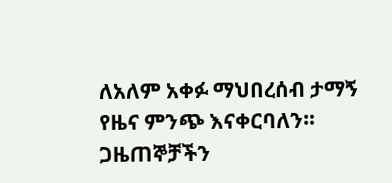ለአለም አቀፉ ማህበረሰብ ታማኝ የዜና ምንጭ እናቀርባለን። ጋዜጠኞቻችን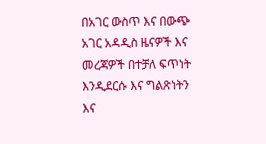በአገር ውስጥ እና በውጭ አገር አዳዲስ ዜናዎች እና መረጃዎች በተቻለ ፍጥነት እንዲደርሱ እና ግልጽነትን እና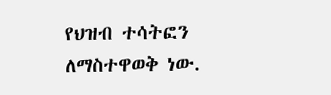የህዝብ ተሳትፎን ለማስተዋወቅ ነው.